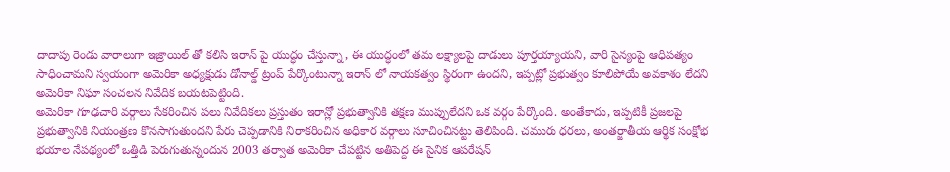దాదాపు రెండు వారాలుగా ఇజ్రాయిల్ తో కలిసి ఇరాన్ పై యుద్ధం చేస్తున్నా, ఈ యుద్ధంలో తమ లక్ష్యాలపై దాడులు పూర్తయ్యాయని, వారి సైన్యంపై ఆధిపత్యం సాధించామని స్వయంగా అమెరికా అధ్యక్షుడు డోనాల్డ్ ట్రంప్ పేర్కొంటున్నా ఇరాన్ లో నాయకత్వం స్థిరంగా ఉందని, ఇప్పట్లో ప్రభుత్వం కూలిపోయే అవకాశం లేదని అమెరికా నిఘా సంచలన నివేదిక బయటపెట్టింది.
అమెరికా గూఢచారి వర్గాలు సేకరించిన పలు నివేదికలు ప్రస్తుతం ఇరాన్లో ప్రభుత్వానికి తక్షణ ముప్పులేదని ఒక వర్గం పేర్కొంది. అంతేకాదు, ఇప్పటికీ ప్రజలపై ప్రభుత్వానికి నియంత్రణ కొనసాగుతుందని పేరు చెప్పడానికి నిరాకరించిన అధికార వర్గాలు సూచించినట్టు తెలిపింది. చమురు ధరలు, అంతర్జాతీయ ఆర్థిక సంక్షోభ భయాల నేపథ్యంలో ఒత్తిడి పెరుగుతున్నందున 2003 తర్వాత అమెరికా చేపట్టిన అతిపెద్ద ఈ సైనిక ఆపరేషన్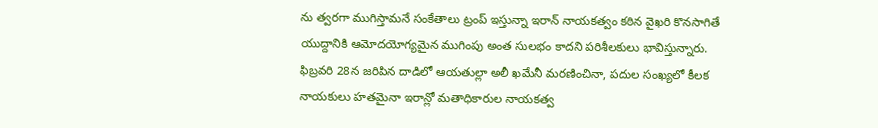ను త్వరగా ముగిస్తామనే సంకేతాలు ట్రంప్ ఇస్తున్నా ఇరాన్ నాయకత్వం కఠిన వైఖరి కొనసాగితే యుద్దానికి ఆమోదయోగ్యమైన ముగింపు అంత సులభం కాదని పరిశీలకులు భావిస్తున్నారు.
ఫిబ్రవరి 28న జరిపిన దాడిలో ఆయతుల్లా అలీ ఖమేనీ మరణించినా, పదుల సంఖ్యలో కీలక నాయకులు హతమైనా ఇరాన్లో మతాధికారుల నాయకత్వ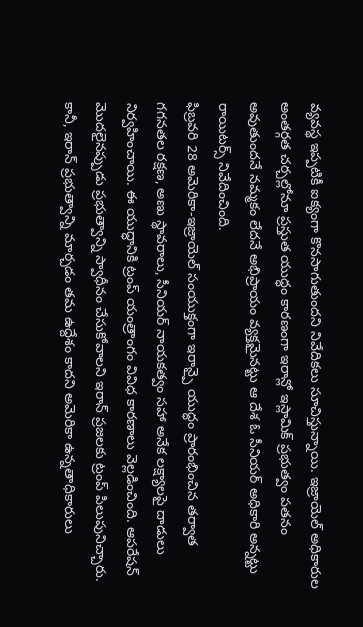వ్యవస్థ ఇప్పటికీ ఐక్యంగా కొనసాగుతుందని నివేదికలు సూచిస్తున్నాయి. ఇజ్రాయెల్ అధికారుల అంతర్గత చర్చల్లోనూ ప్రస్తుత యుద్ధం కారణంగా ఇరాన్లో ఇస్లామిక్ ప్రభుత్వం పతనం అవుతుందనే నమ్మకం లేదనే అభిప్రాయం వ్యక్తమైనట్టు ఆ దేశ ఓ సీనియర్ అధికారి అన్నట్టు రాయిటర్స్ నివేదించింది.
ఫిబ్రవరి 28 అమెరికా-ఇజ్రాయెల్ సంయుక్తంగా ఇరాన్పై యుద్ధం ప్రారంభించిన తర్వాత గగనతల రక్షణ, అణు స్థావరాలు, సీనియర్ నాయకత్వం సహా అనేక లక్ష్యాలపై దాడులు నిర్వహించాయి. ఈ యుద్ధానికి ట్రంప్ యంత్రాంగం వివిధ కారణాలు వెల్లడించింది. ఆపరేషన్ మొదలైనప్పుడు ప్రభుత్వాన్ని స్వాధీనం చేసుకోవాలని ఇరాన్ ప్రజలకు ట్రంప్ పిలుపునిచ్చారు.
కానీ, ఇరాన్ ప్రభుత్వాన్ని మార్చడం తమ ఉద్దేశం కాదని అమెరికా ఉన్నతాధికారులు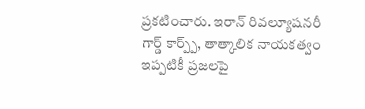ప్రకటించారు. ఇరాన్ రివల్యూషనరీ గార్డ్ కార్ప్ప్, తాత్కాలిక నాయకత్వం ఇప్పటికీ ప్రజలపై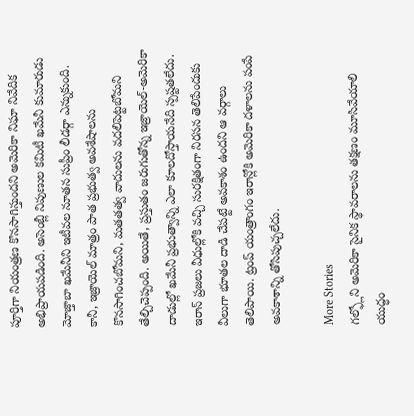పూర్తిగా నియంత్రణ కొనసాగిస్తుందని అమెరికా నిఘా నివేదిక అభిప్రాయపడింది. అసెంబ్లీ నిపుణుల కమిటీ ఖమేనీ కుమారుడు మోజ్తాబా ఖమేనీని ఇటీవల నూతన సుప్రీం లీడర్గా ఎన్నుకుంది.
కానీ, ఇజ్రాయెల్ మాత్రం పాత ప్రభుత్వ అవశేషాలను కొనసాగించబోమని, మతతత్వ వాదులను వదలిపెట్టబోమని తేల్చిచెప్పంది. అయితే, ప్రస్తుతం జరుగుతోన్న ఇజ్రాయెల్-అమెరికా దాడుల్లో ఖమేనీ ప్రభుత్వాన్ని ఎలా కూలదోస్తాయనేది స్పష్టతలేదు. ఇరాన్ ప్రజలు వీధుల్లోకి వచ్చి సురక్షితంగా నిరసన తెలిపేందుకు వీలుగా భూతల దాడి చేపట్టే అవకాశం ఉందని ఆ వర్గాలు తెలిపాయి. ట్రంప్ యంత్రాంగం ఇరాన్లోకి అమెరికా దళాలను పంపే అవకాశాన్ని తోసిపుచ్చలేదు.

More Stories
గల్ఫ్లోని అమెరికా సైనిక స్థావరాలను తక్షణం మూసివేయాలి
యుద్ధం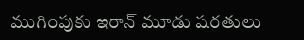ముగింపుకు ఇరాన్ మూడు షరతులు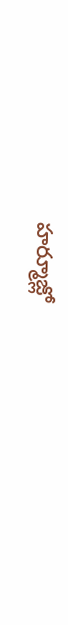హర్మూజ్లో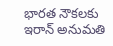భారత నౌకలకు ఇరాన్ అనుమతి